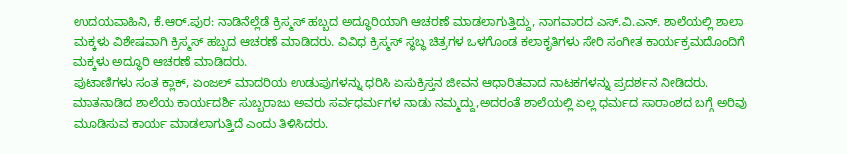ಉದಯವಾಹಿನಿ, ಕೆ.ಆರ್.ಪುರ: ನಾಡಿನೆಲ್ಲೆಡೆ ಕ್ರಿಸ್ಮಸ್ ಹಬ್ಬದ ಅದ್ಧೂರಿಯಾಗಿ ಆಚರಣೆ ಮಾಡಲಾಗುತ್ತಿದ್ದು, ನಾಗವಾರದ ಎಸ್.ವಿ.ಎನ್. ಶಾಲೆಯಲ್ಲಿ ಶಾಲಾ ಮಕ್ಕಳು ವಿಶೇಷವಾಗಿ ಕ್ರಿಸ್ಮಸ್ ಹಬ್ಬದ ಆಚರಣೆ ಮಾಡಿದರು. ವಿವಿಧ ಕ್ರಿಸ್ಮಸ್ ಸ್ಥಬ್ಧ ಚಿತ್ರಗಳ ಒಳಗೊಂಡ ಕಲಾಕೃತಿಗಳು ಸೇರಿ ಸಂಗೀತ ಕಾರ್ಯಕ್ರಮದೊಂದಿಗೆ ಮಕ್ಕಳು ಅದ್ಧೂರಿ ಆಚರಣೆ ಮಾಡಿದರು.
ಪುಟಾಣಿಗಳು ಸಂತ ಕ್ಲಾಕ್, ಏಂಜಲ್ ಮಾದರಿಯ ಉಡುಪುಗಳನ್ನು ಧರಿಸಿ ಏಸುಕ್ರಿಸ್ತನ ಜೀವನ ಆಧಾರಿತವಾದ ನಾಟಕಗಳನ್ನು ಪ್ರದರ್ಶನ ನೀಡಿದರು.
ಮಾತನಾಡಿದ ಶಾಲೆಯ ಕಾರ್ಯದರ್ಶಿ ಸುಬ್ಬರಾಜು ಅವರು ಸರ್ವಧರ್ಮಗಳ ನಾಡು ನಮ್ಮದ್ದು,ಅದರಂತೆ ಶಾಲೆಯಲ್ಲಿ ಏಲ್ಲ ಧರ್ಮದ ಸಾರಾಂಶದ ಬಗ್ಗೆ ಅರಿವು ಮೂಡಿಸುವ ಕಾರ್ಯ ಮಾಡಲಾಗುತ್ತಿದೆ ಎಂದು ತಿಳಿಸಿದರು.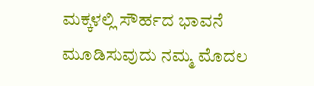ಮಕ್ಕಳಲ್ಲಿ ಸೌರ್ಹದ ಭಾವನೆ ಮೂಡಿಸುವುದು ನಮ್ಮ ಮೊದಲ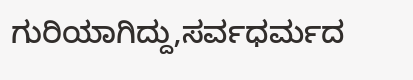ಗುರಿಯಾಗಿದ್ದು,ಸರ್ವಧರ್ಮದ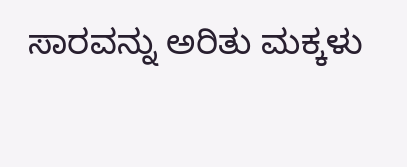ಸಾರವನ್ನು ಅರಿತು ಮಕ್ಕಳು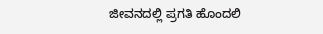ಜೀವನದಲ್ಲಿ ಪ್ರಗತಿ ಹೊಂದಲಿ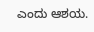ಎಂದು ಆಶಯ.